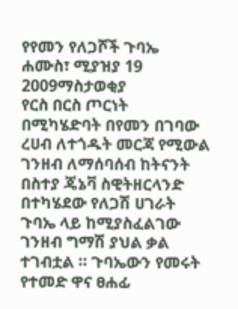የየመን የለጋሾች ጉባኤ
ሐሙስ፣ ሚያዝያ 19 2009ማስታወቂያ
የርስ በርስ ጦርነት በሚካሄድባት በየመን በገባው ረሀብ ለተጎዱት መርጃ የሚውል ገንዘብ ለማሰባሰብ ከትናንት በስተያ ጄኔቫ ስዊትዘርላንድ በተካሄደው የለጋሽ ሀገራት ጉባኤ ላይ ከሚያስፈልገው ገንዘብ ግማሽ ያህል ቃል ተገብቷል ። ጉባኤውን የመሩት የተመድ ዋና ፀሐፊ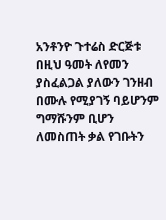አንቶንዮ ጉተሬስ ድርጅቱ በዚህ ዓመት ለየመን ያስፈልጋል ያለውን ገንዘብ በሙሉ የሚያገኝ ባይሆንም ግማሹንም ቢሆን ለመስጠት ቃል የገቡትን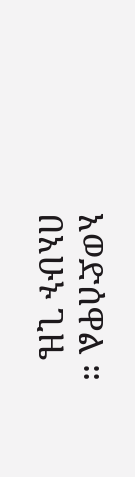አወድሰዋል ። በአሁኑ ጊዜ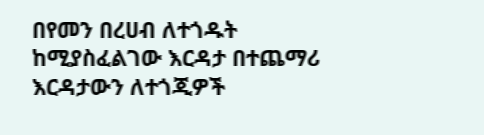በየመን በረሀብ ለተጎዱት ከሚያስፈልገው እርዳታ በተጨማሪ እርዳታውን ለተጎጂዎች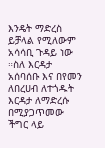እንዴት ማድረስ ይቻላል የሚለውም አሳሳቢ ጉዳይ ነው ።ስለ እርዳታ አሰባሰቡ እና በየመን ለበረሀብ ለተጎዱት እርዳታ ለማድረሱ በሚያጋጥመው ችግር ላይ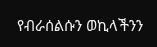የብራሰልሱን ወኪላችንን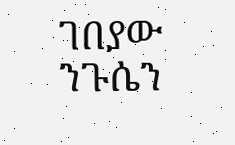ገበያው ንጉሴን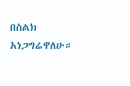በስልክ አነጋግሬዋለሁ።